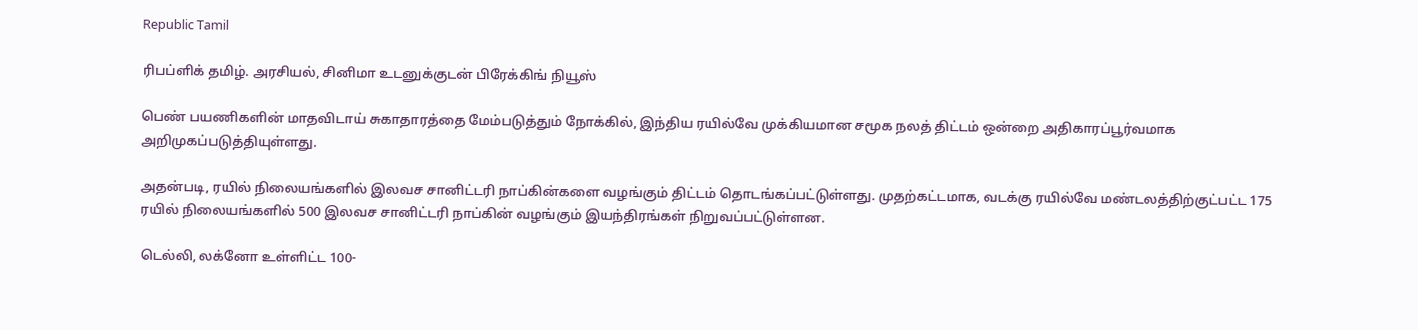Republic Tamil

ரிபப்ளிக் தமிழ். அரசியல், சினிமா உடனுக்குடன் பிரேக்கிங் நியூஸ்

பெண் பயணிகளின் மாதவிடாய் சுகாதாரத்தை மேம்படுத்தும் நோக்கில், இந்திய ரயில்வே முக்கியமான சமூக நலத் திட்டம் ஒன்றை அதிகாரப்பூர்வமாக அறிமுகப்படுத்தியுள்ளது.

அதன்படி, ரயில் நிலையங்களில் இலவச சானிட்டரி நாப்கின்களை வழங்கும் திட்டம் தொடங்கப்பட்டுள்ளது. முதற்கட்டமாக, வடக்கு ரயில்வே மண்டலத்திற்குட்பட்ட 175 ரயில் நிலையங்களில் 500 இலவச சானிட்டரி நாப்கின் வழங்கும் இயந்திரங்கள் நிறுவப்பட்டுள்ளன.

டெல்லி, லக்னோ உள்ளிட்ட 100-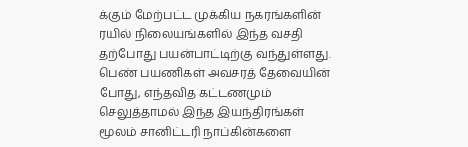க்கும் மேற்பட்ட முக்கிய நகரங்களின் ரயில் நிலையங்களில் இந்த வசதி தற்போது பயன்பாட்டிற்கு வந்துள்ளது. பெண் பயணிகள் அவசரத் தேவையின் போது, எந்தவித கட்டணமும் செலுத்தாமல் இந்த இயந்திரங்கள் மூலம் சானிட்டரி நாப்கின்களை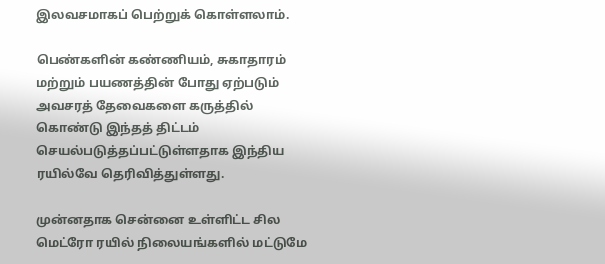இலவசமாகப் பெற்றுக் கொள்ளலாம்.

பெண்களின் கண்ணியம், சுகாதாரம் மற்றும் பயணத்தின் போது ஏற்படும் அவசரத் தேவைகளை கருத்தில் கொண்டு இந்தத் திட்டம் செயல்படுத்தப்பட்டுள்ளதாக இந்திய ரயில்வே தெரிவித்துள்ளது.

முன்னதாக சென்னை உள்ளிட்ட சில மெட்ரோ ரயில் நிலையங்களில் மட்டுமே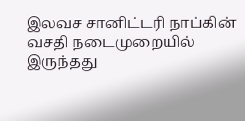இலவச சானிட்டரி நாப்கின் வசதி நடைமுறையில் இருந்தது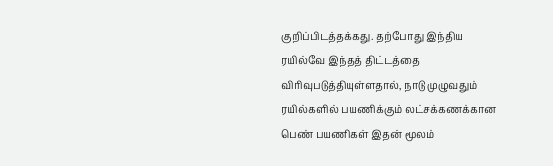குறிப்பிடத்தக்கது. தற்போது இந்திய ரயில்வே இந்தத் திட்டத்தை விரிவுபடுத்தியுள்ளதால், நாடு முழுவதும் ரயில்களில் பயணிக்கும் லட்சக்கணக்கான பெண் பயணிகள் இதன் மூலம்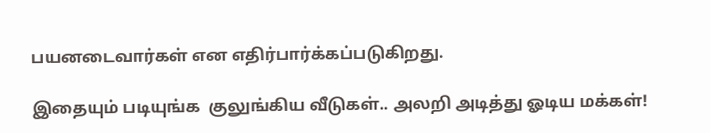பயனடைவார்கள் என எதிர்பார்க்கப்படுகிறது.

இதையும் படியுங்க  குலுங்கிய வீடுகள்.. அலறி அடித்து ஓடிய மக்கள்!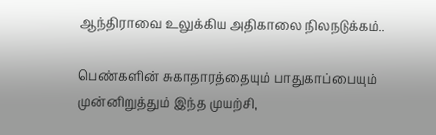ஆந்திராவை உலுக்கிய அதிகாலை நிலநடுக்கம்..

பெண்களின் சுகாதாரத்தையும் பாதுகாப்பையும் முன்னிறுத்தும் இந்த முயற்சி,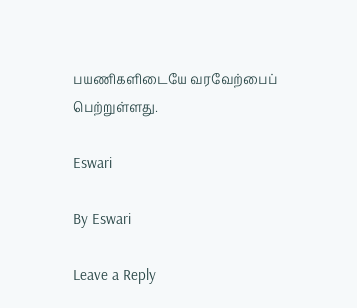பயணிகளிடையே வரவேற்பைப் பெற்றுள்ளது.

Eswari

By Eswari

Leave a Reply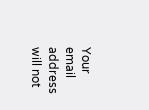Your email address will not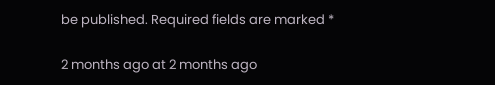be published. Required fields are marked *

2 months ago at 2 months ago